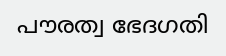പൗരത്വ ഭേദഗതി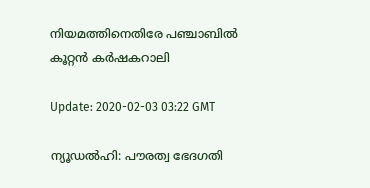നിയമത്തിനെതിരേ പഞ്ചാബില്‍ കൂറ്റന്‍ കര്‍ഷകറാലി

Update: 2020-02-03 03:22 GMT

ന്യൂഡല്‍ഹി: പൗരത്വ ഭേദഗതി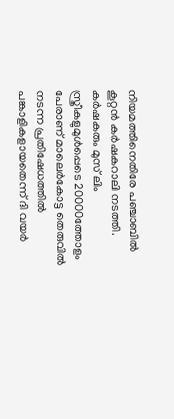നിയമത്തിനെതിരേ പഞ്ചാബില്‍ കൂറ്റന്‍ കര്‍ഷകറാലി നടത്തി. കര്‍ഷകരും മുസ് ലിം സ്ത്രീകളുമുള്‍പ്പെടെ 20000ത്തോളം പേരാണ് മാലെര്‍കോട്ട തെരുവില്‍ നടന്ന പ്രതിഷേധത്തില്‍ പങ്കാളികളായതെന്ന് ദി വയര്‍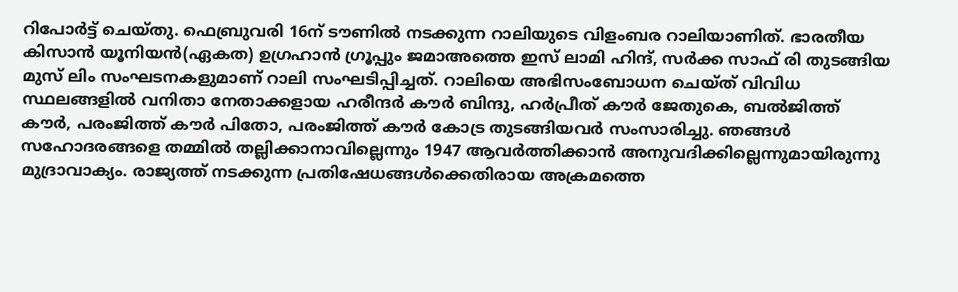റിപോര്‍ട്ട് ചെയ്തു. ഫെബ്രുവരി 16ന് ടൗണില്‍ നടക്കുന്ന റാലിയുടെ വിളംബര റാലിയാണിത്. ഭാരതീയ കിസാന്‍ യൂനിയന്‍(ഏകത) ഉഗ്രഹാന്‍ ഗ്രൂപ്പും ജമാഅത്തെ ഇസ് ലാമി ഹിന്ദ്, സര്‍ക്ക സാഫ് രി തുടങ്ങിയ മുസ് ലിം സംഘടനകളുമാണ് റാലി സംഘടിപ്പിച്ചത്. റാലിയെ അഭിസംബോധന ചെയ്ത് വിവിധ സ്ഥലങ്ങളില്‍ വനിതാ നേതാക്കളായ ഹരീന്ദര്‍ കൗര്‍ ബിന്ദു, ഹര്‍പ്രീത് കൗര്‍ ജേതുകെ, ബല്‍ജിത്ത് കൗര്‍, പരംജിത്ത് കൗര്‍ പിതോ, പരംജിത്ത് കൗര്‍ കോട്ര തുടങ്ങിയവര്‍ സംസാരിച്ചു. ഞങ്ങള്‍ സഹോദരങ്ങളെ തമ്മില്‍ തല്ലിക്കാനാവില്ലെന്നും 1947 ആവര്‍ത്തിക്കാന്‍ അനുവദിക്കില്ലെന്നുമായിരുന്നു മുദ്രാവാക്യം. രാജ്യത്ത് നടക്കുന്ന പ്രതിഷേധങ്ങള്‍ക്കെതിരായ അക്രമത്തെ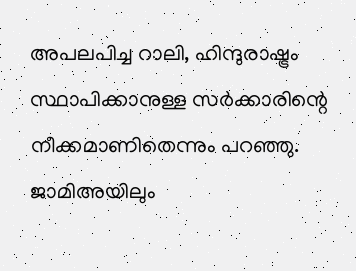അപലപിച്ച റാലി, ഹിന്ദുരാഷ്ട്രം സ്ഥാപിക്കാനുള്ള സര്‍ക്കാരിന്റെ നീക്കമാണിതെന്നും പറഞ്ഞു. ജാമിഅയിലും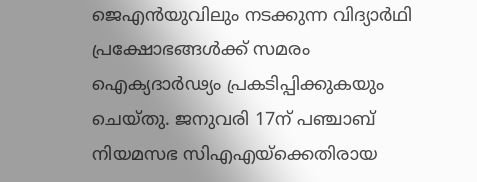ജെഎന്‍യുവിലും നടക്കുന്ന വിദ്യാര്‍ഥി പ്രക്ഷോഭങ്ങള്‍ക്ക് സമരം ഐക്യദാര്‍ഢ്യം പ്രകടിപ്പിക്കുകയും ചെയ്തു. ജനുവരി 17ന് പഞ്ചാബ് നിയമസഭ സിഎഎയ്‌ക്കെതിരായ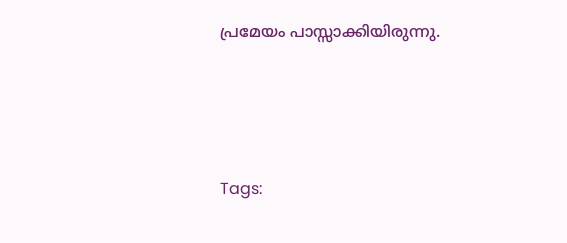പ്രമേയം പാസ്സാക്കിയിരുന്നു.




Tags: